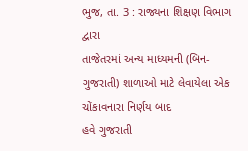ભુજ, તા. 3 : રાજ્યના શિક્ષણ વિભાગ દ્વારા
તાજેતરમાં અન્ય માધ્યમની (બિન-ગુજરાતી) શાળાઓ માટે લેવાયેલા એક ચોંકાવનારા નિર્ણય બાદ
હવે ગુજરાતી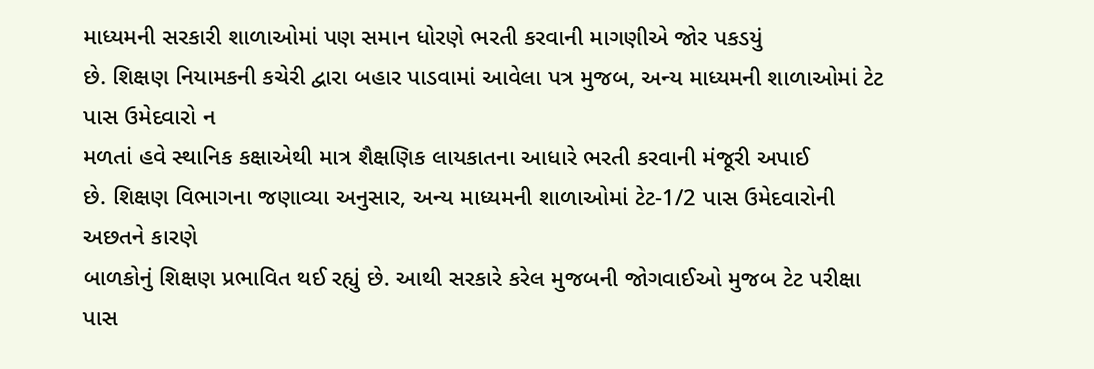માધ્યમની સરકારી શાળાઓમાં પણ સમાન ધોરણે ભરતી કરવાની માગણીએ જોર પકડયું
છે. શિક્ષણ નિયામકની કચેરી દ્વારા બહાર પાડવામાં આવેલા પત્ર મુજબ, અન્ય માધ્યમની શાળાઓમાં ટેટ પાસ ઉમેદવારો ન
મળતાં હવે સ્થાનિક કક્ષાએથી માત્ર શૈક્ષણિક લાયકાતના આધારે ભરતી કરવાની મંજૂરી અપાઈ
છે. શિક્ષણ વિભાગના જણાવ્યા અનુસાર, અન્ય માધ્યમની શાળાઓમાં ટેટ-1/2 પાસ ઉમેદવારોની અછતને કારણે
બાળકોનું શિક્ષણ પ્રભાવિત થઈ રહ્યું છે. આથી સરકારે કરેલ મુજબની જોગવાઈઓ મુજબ ટેટ પરીક્ષા
પાસ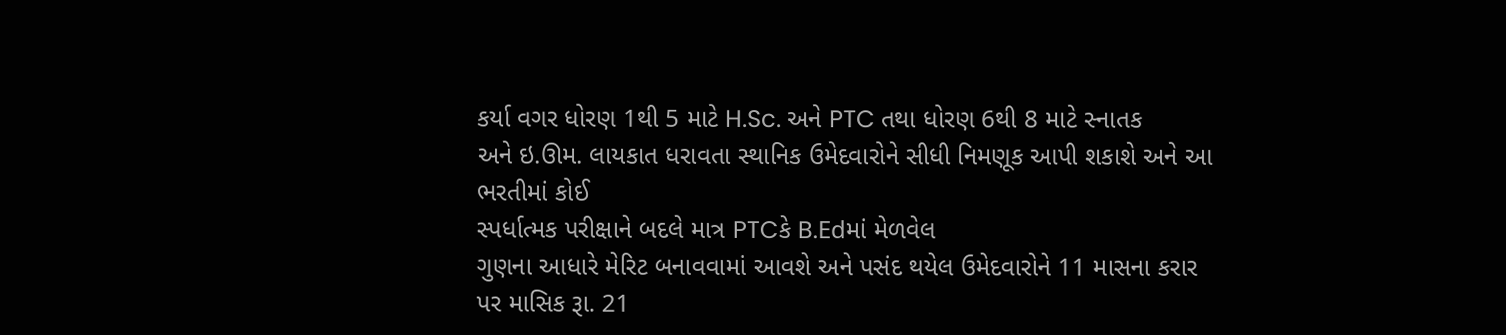કર્યા વગર ધોરણ 1થી 5 માટે H.Sc. અને PTC તથા ધોરણ 6થી 8 માટે સ્નાતક
અને ઇ.ઊમ. લાયકાત ધરાવતા સ્થાનિક ઉમેદવારોને સીધી નિમણૂક આપી શકાશે અને આ ભરતીમાં કોઈ
સ્પર્ધાત્મક પરીક્ષાને બદલે માત્ર PTCકે B.Edમાં મેળવેલ
ગુણના આધારે મેરિટ બનાવવામાં આવશે અને પસંદ થયેલ ઉમેદવારોને 11 માસના કરાર પર માસિક રૂા. 21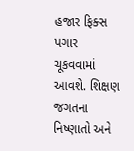હજાર ફિક્સ પગાર ચૂકવવામાં
આવશે. શિક્ષણ જગતના નિષ્ણાતો અને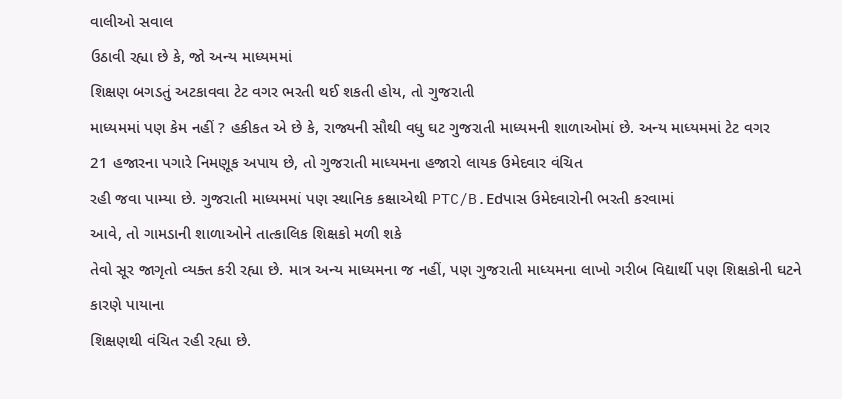વાલીઓ સવાલ
ઉઠાવી રહ્યા છે કે, જો અન્ય માધ્યમમાં
શિક્ષણ બગડતું અટકાવવા ટેટ વગર ભરતી થઈ શકતી હોય, તો ગુજરાતી
માધ્યમમાં પણ કેમ નહીં ? હકીકત એ છે કે, રાજ્યની સૌથી વધુ ઘટ ગુજરાતી માધ્યમની શાળાઓમાં છે. અન્ય માધ્યમમાં ટેટ વગર
21 હજારના પગારે નિમણૂક અપાય છે, તો ગુજરાતી માધ્યમના હજારો લાયક ઉમેદવાર વંચિત
રહી જવા પામ્યા છે. ગુજરાતી માધ્યમમાં પણ સ્થાનિક કક્ષાએથી PTC/B.Edપાસ ઉમેદવારોની ભરતી કરવામાં
આવે, તો ગામડાની શાળાઓને તાત્કાલિક શિક્ષકો મળી શકે
તેવો સૂર જાગૃતો વ્યક્ત કરી રહ્યા છે. માત્ર અન્ય માધ્યમના જ નહીં, પણ ગુજરાતી માધ્યમના લાખો ગરીબ વિદ્યાર્થી પણ શિક્ષકોની ઘટને કારણે પાયાના
શિક્ષણથી વંચિત રહી રહ્યા છે.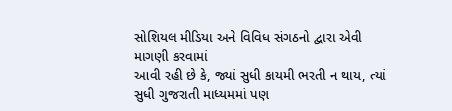સોશિયલ મીડિયા અને વિવિધ સંગઠનો દ્વારા એવી માગણી કરવામાં
આવી રહી છે કે, જ્યાં સુધી કાયમી ભરતી ન થાય, ત્યાં સુધી ગુજરાતી માધ્યમમાં પણ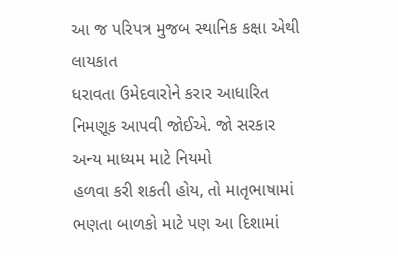આ જ પરિપત્ર મુજબ સ્થાનિક કક્ષા એથી લાયકાત
ધરાવતા ઉમેદવારોને કરાર આધારિત નિમણૂક આપવી જોઈએ. જો સરકાર અન્ય માધ્યમ માટે નિયમો
હળવા કરી શકતી હોય, તો માતૃભાષામાં ભણતા બાળકો માટે પણ આ દિશામાં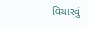વિચારવું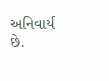અનિવાર્ય છે.